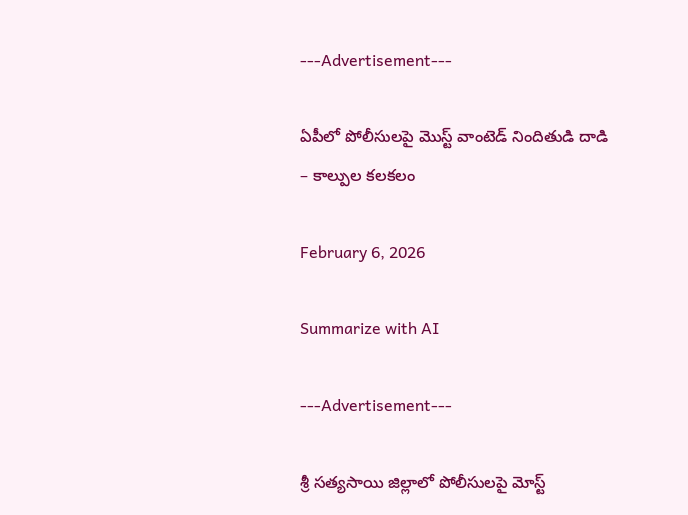---Advertisement---

ఏపీలో పోలీసులపై మొస్ట్ వాంటెడ్‌ నిందితుడి దాడి – కాల్పుల కలకలం

February 6, 2026

Summarize with AI

---Advertisement---

శ్రీ సత్యసాయి జిల్లాలో పోలీసులపై మోస్ట్‌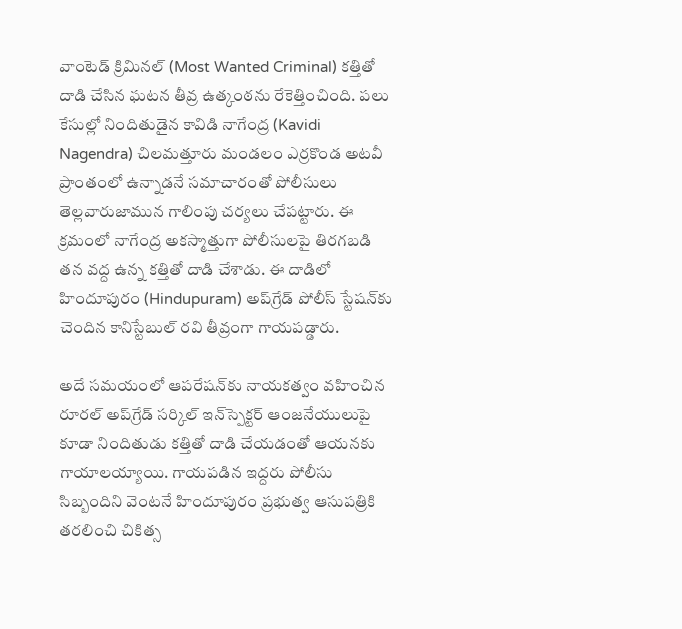వాంటెడ్‌ క్రిమినల్‌ (Most Wanted Criminal) కత్తితో దాడి చేసిన ఘటన తీవ్ర ఉత్కంఠను రేకెత్తించింది. పలు కేసుల్లో నిందితుడైన కావిడి నాగేంద్ర (Kavidi Nagendra) చిలమత్తూరు మండలం ఎర్రకొండ అటవీ ప్రాంతంలో ఉన్నాడనే సమాచారంతో పోలీసులు తెల్లవారుజామున గాలింపు చర్యలు చేపట్టారు. ఈ క్రమంలో నాగేంద్ర అకస్మాత్తుగా పోలీసులపై తిరగబడి తన వద్ద ఉన్న కత్తితో దాడి చేశాడు. ఈ దాడిలో హిందూపురం (Hindupuram) అప్‌గ్రేడ్‌ పోలీస్‌ స్టేషన్‌కు చెందిన కానిస్టేబుల్‌ రవి తీవ్రంగా గాయపడ్డారు.

అదే సమయంలో ఆపరేషన్‌కు నాయకత్వం వహించిన రూరల్‌ అప్‌గ్రేడ్‌ సర్కిల్‌ ఇన్‌స్పెక్టర్‌ ఆంజనేయులుపై కూడా నిందితుడు కత్తితో దాడి చేయడంతో ఆయనకు గాయాలయ్యాయి. గాయపడిన ఇద్దరు పోలీసు సిబ్బందిని వెంటనే హిందూపురం ప్రభుత్వ ఆసుపత్రికి తరలించి చికిత్స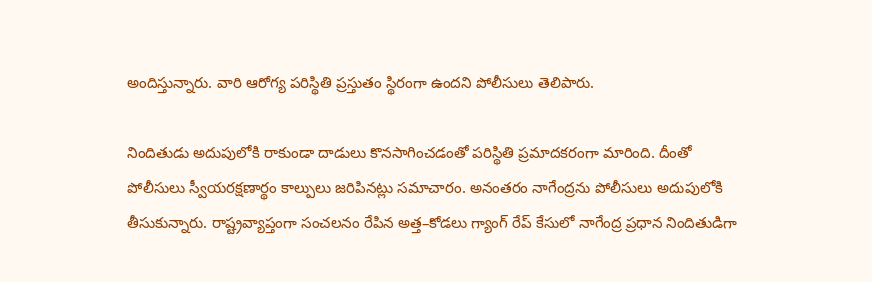అందిస్తున్నారు. వారి ఆరోగ్య పరిస్థితి ప్రస్తుతం స్థిరంగా ఉందని పోలీసులు తెలిపారు.

నిందితుడు అదుపులోకి రాకుండా దాడులు కొనసాగించడంతో పరిస్థితి ప్రమాదకరంగా మారింది. దీంతో పోలీసులు స్వీయరక్షణార్థం కాల్పులు జరిపినట్లు సమాచారం. అనంతరం నాగేంద్రను పోలీసులు అదుపులోకి తీసుకున్నారు. రాష్ట్రవ్యాప్తంగా సంచలనం రేపిన అత్త–కోడలు గ్యాంగ్‌ రేప్‌ కేసులో నాగేంద్ర ప్రధాన నిందితుడిగా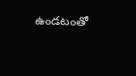ఉండటంతో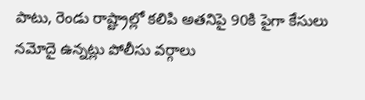పాటు, రెండు రాష్ట్రాల్లో కలిపి అతనిపై 90కి పైగా కేసులు నమోదై ఉన్నట్లు పోలీసు వర్గాలు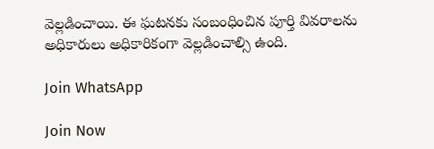వెల్లడించాయి. ఈ ఘటనకు సంబంధించిన పూర్తి వివరాలను అధికారులు అధికారికంగా వెల్లడించాల్సి ఉంది.

Join WhatsApp

Join Now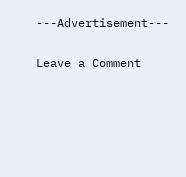---Advertisement---

Leave a Comment